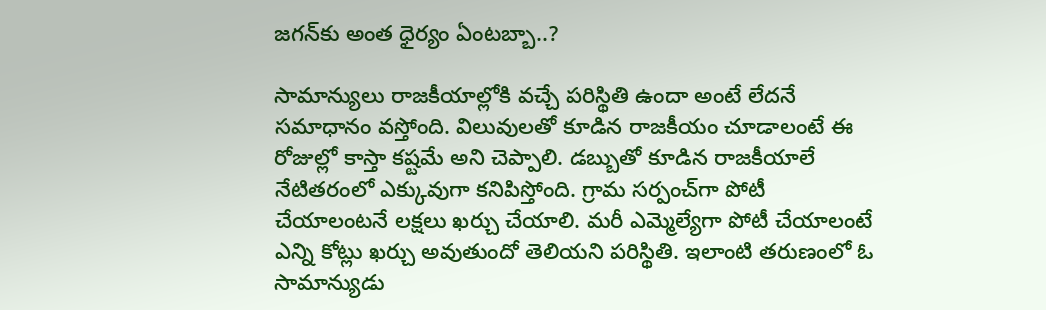జగన్‌కు అంత ధైర్యం ఏంటబ్బా..?

సామాన్యులు రాజకీయాల్లోకి వచ్చే పరిస్థితి ఉందా అంటే లేదనే సమాధానం వస్తోంది. విలువులతో కూడిన రాజకీయం చూడాలంటే ఈ రోజుల్లో కాస్తా కష్టమే అని చెప్పాలి. డబ్బుతో కూడిన రాజకీయాలే నేటితరంలో ఎక్కువుగా కనిపిస్తోంది. గ్రామ సర్పంచ్‌గా పోటీ చేయాలంటనే లక్షలు ఖర్చు చేయాలి. మరీ ఎమ్మెల్యేగా పోటీ చేయాలంటే ఎన్ని కోట్లు ఖర్చు అవుతుందో తెలియని పరిస్థితి. ఇలాంటి తరుణంలో ఓ సామాన్యుడు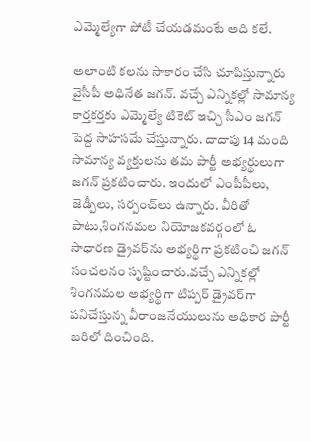ఎమ్మెల్యేగా పోటీ చేయడమంటే అది కలే.

అలాంటి కలను సాకారం చేసి చూపిస్తున్నారు వైసీపీ అధినేత జగన్. వచ్చే ఎన్నికల్లో సామాన్య కార్తకర్తకు ఎమ్మెల్యే టికెట్ ఇచ్చి సీఎం జగన్ పెద్ద సాహసమే చేస్తున్నారు. దాదాపు 14 మంది సామాన్య వ్యక్తులను తమ పార్టీ అభ్యర్థులుగా జగన్ ప్రకటించారు. ఇందులో ఎంపీపీలు, జెడ్పీలు, సర్పంచ్‌లు ఉన్నారు. వీరితో పాటు,శింగనమల నియోజకవర్గంలో ఓ సాధారణ డ్రైవర్‌ను అభ్యర్థిగా ప్రకటించి జగన్ సంచలనం సృష్టించారు.వచ్చే ఎన్నికల్లో శింగనమల అభ్యర్థిగా టిప్పర్ డ్రైవర్‌గా పనిచేస్తున్న వీరాంజనేయులును అధికార పార్టీ బరిలో దించింది.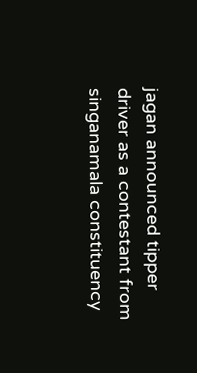jagan announced tipper driver as a contestant from singanamala constituency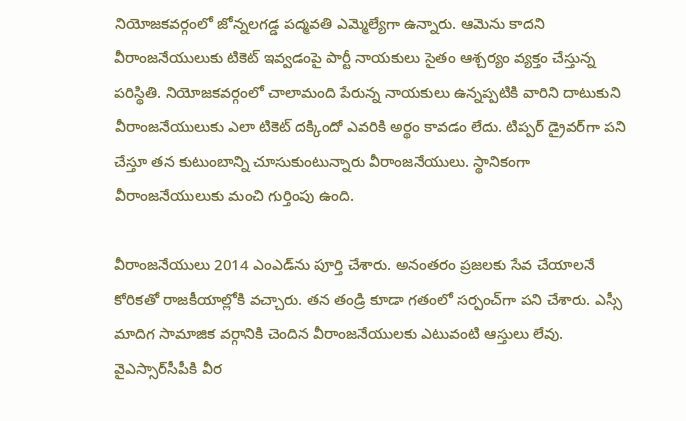నియోజకవర్గంలో జోన్నలగడ్డ పద్మవతి ఎమ్మెల్యేగా ఉన్నారు. ఆమెను కాదని వీరాంజనేయులుకు టికెట్ ఇవ్వడంపై పార్టీ నాయకులు సైతం ఆశ్చర్యం వ్యక్తం చేస్తున్న పరిస్థితి. నియోజకవర్గంలో చాలామంది పేరున్న నాయకులు ఉన్నప్పటికి వారిని దాటుకుని వీరాంజనేయులుకు ఎలా టికెట్ దక్కిందో ఎవరికి అర్థం కావడం లేదు. టిప్పర్ డ్రైవర్‌గా పని చేస్తూ తన కుటుంబాన్ని చూసుకుంటున్నారు వీరాంజనేయులు. స్థానికంగా వీరాంజనేయులుకు మంచి గుర్తింపు ఉంది.

వీరాంజనేయులు 2014 ఎంఎడ్‌ను పూర్తి చేశారు. అనంతరం ప్రజలకు సేవ చేయాలనే కోరికతో రాజకీయాల్లోకి వచ్చారు. తన తండ్రి కూడా గతంలో సర్పంచ్‌గా పని చేశారు. ఎస్సీ మాదిగ సామాజిక వర్గానికి చెందిన వీరాంజనేయులకు ఎటువంటి ఆస్తులు లేవు. వైఎస్సార్‌‌సీపీకి వీర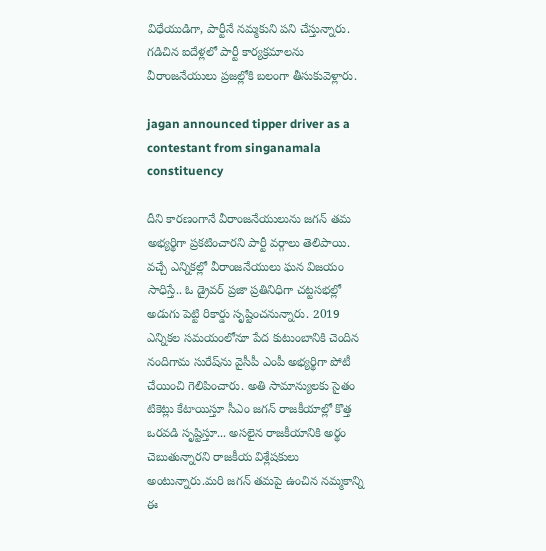విధేయుడిగా, పార్టీనే నమ్మకుని పని చేస్తున్నారు. గడిచిన ఐదేళ్లలో పార్టీ కార్యక్రమాలను వీరాంజనేయులు ప్రజల్లోకి బలంగా తీసుకువెళ్లారు.

jagan announced tipper driver as a contestant from singanamala constituency

దీని కారణంగానే వీరాంజనేయులును జగన్ తమ అభ్యర్థిగా ప్రకటించారని పార్టీ వర్గాలు తెలిపాయి. వచ్చే ఎన్నికల్లో వీరాంజనేయులు ఘన విజయం సాధిస్తే.. ఓ డ్రైవర్ ప్రజా ప్రతినిధిగా చట్టసభల్లో అడుగు పెట్టి రికార్డు సృష్టించనున్నారు. 2019 ఎన్నికల సమయంలోనూ పేద కుటుంబానికి చెందిన నందిగామ సురేష్‌ను వైసీపీ ఎంపీ అభ్యర్థిగా పోటీ చేయించి గెలిపించారు. అతి సామాన్యులకు సైతం టికెట్లు కేటాయిస్తూ సీఎం జగన్ రాజకీయాల్లో కొత్త ఒరవడి సృష్టిస్తూ... అసలైన రాజకీయానికి అర్థం చెబుతున్నారని రాజకీయ విశ్లేషకులు అంటున్నారు.మరి జగన్ తమపై ఉంచిన నమ్మకాన్ని ఈ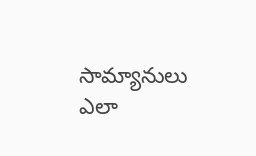సామ్యానులు ఎలా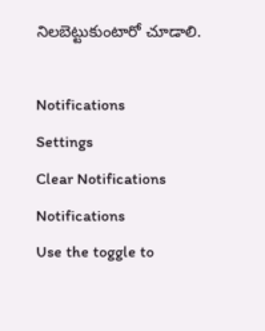నిలబెట్టుకుంటారో చూడాలి.

Notifications
Settings
Clear Notifications
Notifications
Use the toggle to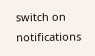switch on notifications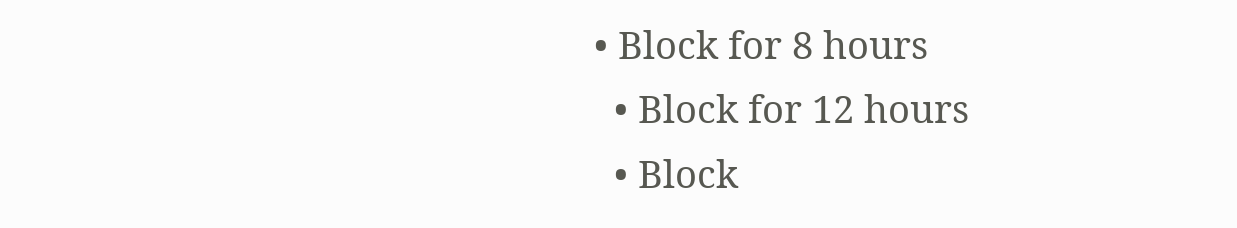• Block for 8 hours
  • Block for 12 hours
  • Block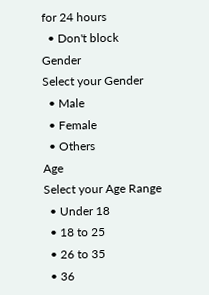for 24 hours
  • Don't block
Gender
Select your Gender
  • Male
  • Female
  • Others
Age
Select your Age Range
  • Under 18
  • 18 to 25
  • 26 to 35
  • 36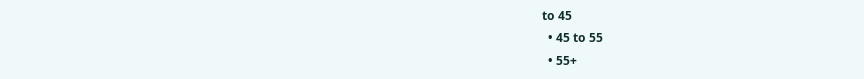to 45
  • 45 to 55
  • 55+